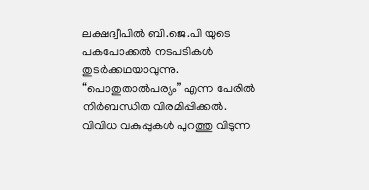ലക്ഷദ്വീപിൽ ബി.ജെ.പി യുടെ പകപോക്കൽ നടപടികൾ തുടർക്കഥയാവുന്നു.
“പൊതുതാൽപര്യം” എന്ന പേരിൽ നിർബന്ധിത വിരമിപ്പിക്കൽ.
വിവിധ വകുപ്പുകൾ പുറത്തു വിടുന്ന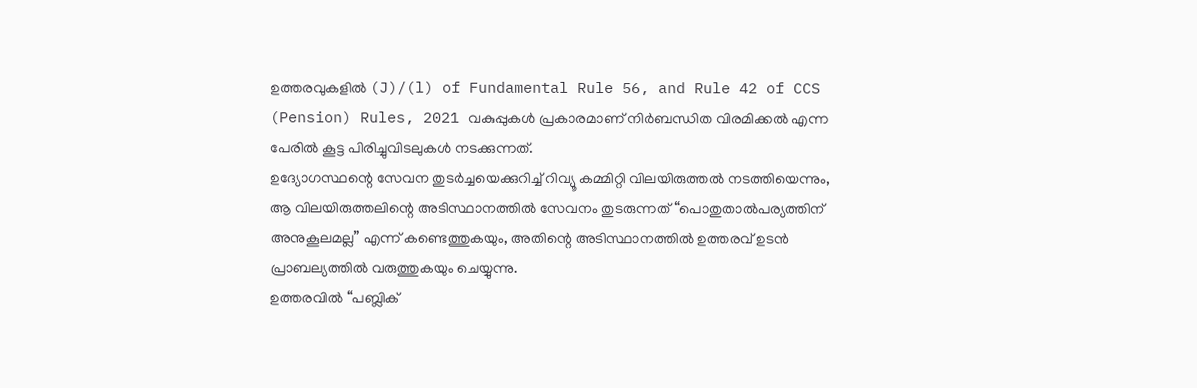ഉത്തരവുകളിൽ (J)/(l) of Fundamental Rule 56, and Rule 42 of CCS (Pension) Rules, 2021 വകുപ്പുകൾ പ്രകാരമാണ് നിർബന്ധിത വിരമിക്കൽ എന്ന പേരിൽ കൂട്ട പിരിച്ചുവിടലുകൾ നടക്കുന്നത്.
ഉദ്യോഗസ്ഥന്റെ സേവന തുടർച്ചയെക്കുറിച്ച് റിവ്യൂ കമ്മിറ്റി വിലയിരുത്തൽ നടത്തിയെന്നും, ആ വിലയിരുത്തലിന്റെ അടിസ്ഥാനത്തിൽ സേവനം തുടരുന്നത് “പൊതുതാൽപര്യത്തിന് അനുകൂലമല്ല” എന്ന് കണ്ടെത്തുകയും, അതിന്റെ അടിസ്ഥാനത്തിൽ ഉത്തരവ് ഉടൻ പ്രാബല്യത്തിൽ വരുത്തുകയും ചെയ്യുന്നു.
ഉത്തരവിൽ “പബ്ലിക്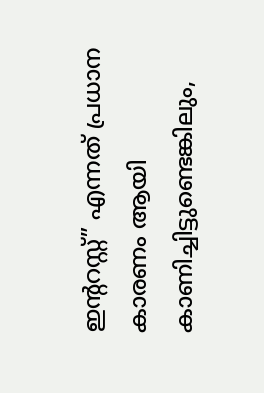ഇന്ററസ്റ്റ്” എന്നത് പ്രധാന കാരണം ആയി കാണിച്ചിട്ടുണ്ടെങ്കിലും,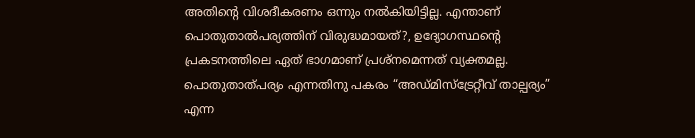അതിന്റെ വിശദീകരണം ഒന്നും നൽകിയിട്ടില്ല. എന്താണ് പൊതുതാൽപര്യത്തിന് വിരുദ്ധമായത്?, ഉദ്യോഗസ്ഥന്റെ പ്രകടനത്തിലെ ഏത് ഭാഗമാണ് പ്രശ്നമെന്നത് വ്യക്തമല്ല. പൊതുതാത്പര്യം എന്നതിനു പകരം “അഡ്മിസ്ട്രേറ്റീവ് താല്പര്യം” എന്ന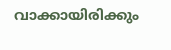വാക്കായിരിക്കും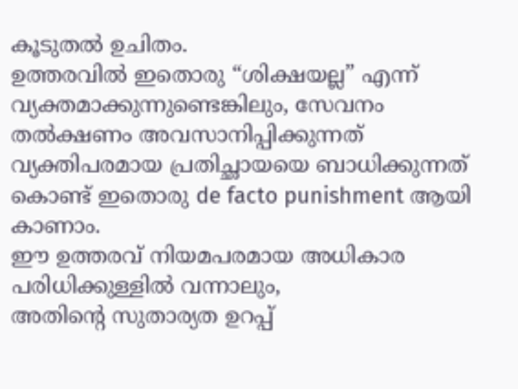കൂടുതൽ ഉചിതം.
ഉത്തരവിൽ ഇതൊരു “ശിക്ഷയല്ല” എന്ന് വ്യക്തമാക്കുന്നുണ്ടെങ്കിലും, സേവനം തൽക്ഷണം അവസാനിപ്പിക്കുന്നത് വ്യക്തിപരമായ പ്രതിച്ഛായയെ ബാധിക്കുന്നത് കൊണ്ട് ഇതൊരു de facto punishment ആയി കാണാം.
ഈ ഉത്തരവ് നിയമപരമായ അധികാര പരിധിക്കുള്ളിൽ വന്നാലും,
അതിന്റെ സുതാര്യത ഉറപ്പ്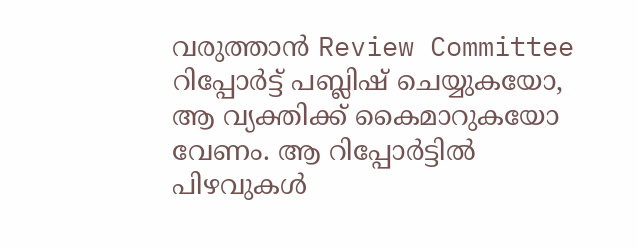വരുത്താൻ Review Committee റിപ്പോർട്ട് പബ്ലിഷ് ചെയ്യുകയോ, ആ വ്യക്തിക്ക് കൈമാറുകയോ വേണം. ആ റിപ്പോർട്ടിൽ പിഴവുകൾ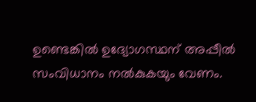ഉണ്ടെങ്കിൽ ഉദ്യോഗസ്ഥന് അപ്പീൽ സംവിധാനം നൽകുകയും വേണം.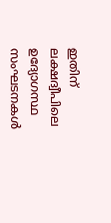ഇതിന് ലക്ഷദ്വീപിലെ ഉദ്യോഗസ്ഥ സംഘടനകൾ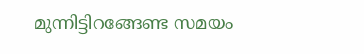മുന്നിട്ടിറങ്ങേണ്ട സമയം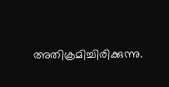അതിക്രമിച്ചിരിക്കുന്നു.